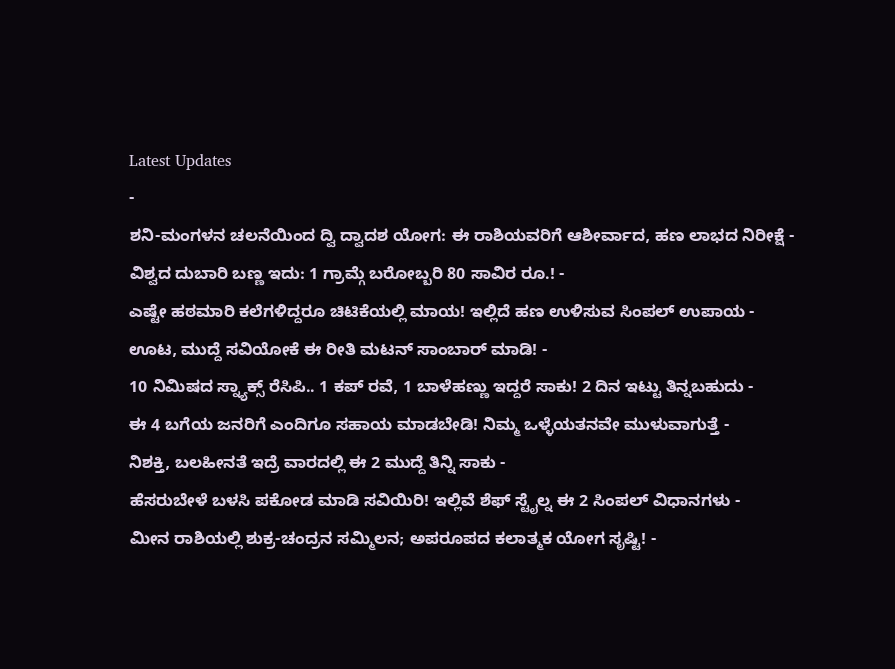Latest Updates
-
ಶನಿ-ಮಂಗಳನ ಚಲನೆಯಿಂದ ದ್ವಿ ದ್ವಾದಶ ಯೋಗ: ಈ ರಾಶಿಯವರಿಗೆ ಆಶೀರ್ವಾದ, ಹಣ ಲಾಭದ ನಿರೀಕ್ಷೆ -
ವಿಶ್ವದ ದುಬಾರಿ ಬಣ್ಣ ಇದು: 1 ಗ್ರಾಮ್ಗೆ ಬರೋಬ್ಬರಿ 80 ಸಾವಿರ ರೂ.! -
ಎಷ್ಟೇ ಹಠಮಾರಿ ಕಲೆಗಳಿದ್ದರೂ ಚಿಟಿಕೆಯಲ್ಲಿ ಮಾಯ! ಇಲ್ಲಿದೆ ಹಣ ಉಳಿಸುವ ಸಿಂಪಲ್ ಉಪಾಯ -
ಊಟ, ಮುದ್ದೆ ಸವಿಯೋಕೆ ಈ ರೀತಿ ಮಟನ್ ಸಾಂಬಾರ್ ಮಾಡಿ! -
10 ನಿಮಿಷದ ಸ್ನ್ಯಾಕ್ಸ್ ರೆಸಿಪಿ.. 1 ಕಪ್ ರವೆ, 1 ಬಾಳೆಹಣ್ಣು ಇದ್ದರೆ ಸಾಕು! 2 ದಿನ ಇಟ್ಟು ತಿನ್ನಬಹುದು -
ಈ 4 ಬಗೆಯ ಜನರಿಗೆ ಎಂದಿಗೂ ಸಹಾಯ ಮಾಡಬೇಡಿ! ನಿಮ್ಮ ಒಳ್ಳೆಯತನವೇ ಮುಳುವಾಗುತ್ತೆ -
ನಿಶಕ್ತಿ, ಬಲಹೀನತೆ ಇದ್ರೆ ವಾರದಲ್ಲಿ ಈ 2 ಮುದ್ದೆ ತಿನ್ನಿ ಸಾಕು -
ಹೆಸರುಬೇಳೆ ಬಳಸಿ ಪಕೋಡ ಮಾಡಿ ಸವಿಯಿರಿ! ಇಲ್ಲಿವೆ ಶೆಫ್ ಸ್ಟೈಲ್ನ ಈ 2 ಸಿಂಪಲ್ ವಿಧಾನಗಳು -
ಮೀನ ರಾಶಿಯಲ್ಲಿ ಶುಕ್ರ-ಚಂದ್ರನ ಸಮ್ಮಿಲನ; ಅಪರೂಪದ ಕಲಾತ್ಮಕ ಯೋಗ ಸೃಷ್ಟಿ! -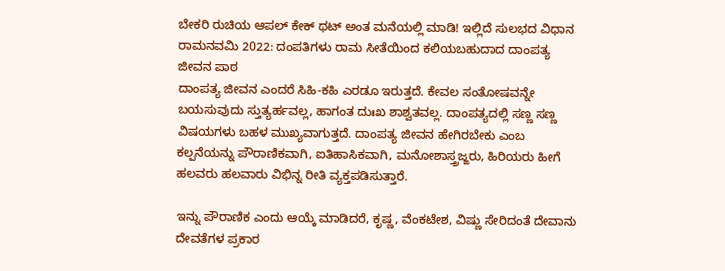ಬೇಕರಿ ರುಚಿಯ ಆಪಲ್ ಕೇಕ್ ಥಟ್ ಅಂತ ಮನೆಯಲ್ಲಿ ಮಾಡಿ! ಇಲ್ಲಿದೆ ಸುಲಭದ ವಿಧಾನ
ರಾಮನವಮಿ 2022: ದಂಪತಿಗಳು ರಾಮ ಸೀತೆಯಿಂದ ಕಲಿಯಬಹುದಾದ ದಾಂಪತ್ಯ ಜೀವನ ಪಾಠ
ದಾಂಪತ್ಯ ಜೀವನ ಎಂದರೆ ಸಿಹಿ-ಕಹಿ ಎರಡೂ ಇರುತ್ತದೆ. ಕೇವಲ ಸಂತೋಷವನ್ನೇ ಬಯಸುವುದು ಸ್ತುತ್ಯರ್ಹವಲ್ಲ, ಹಾಗಂತ ದುಃಖ ಶಾಶ್ವತವಲ್ಲ. ದಾಂಪತ್ಯದಲ್ಲಿ ಸಣ್ಣ ಸಣ್ಣ ವಿಷಯಗಳು ಬಹಳ ಮುಖ್ಯವಾಗುತ್ತದೆ. ದಾಂಪತ್ಯ ಜೀವನ ಹೇಗಿರಬೇಕು ಎಂಬ ಕಲ್ಪನೆಯನ್ನು ಪೌರಾಣಿಕವಾಗಿ, ಐತಿಹಾಸಿಕವಾಗಿ, ಮನೋಶಾಸ್ತ್ರಜ್ಙರು, ಹಿರಿಯರು ಹೀಗೆ ಹಲವರು ಹಲವಾರು ವಿಭಿನ್ನ ರೀತಿ ವ್ಯಕ್ತಪಡಿಸುತ್ತಾರೆ.

ಇನ್ನು ಪೌರಾಣಿಕ ಎಂದು ಆಯ್ಕೆ ಮಾಡಿದರೆ, ಕೃಷ್ಣ, ವೆಂಕಟೇಶ, ವಿಷ್ಣು ಸೇರಿದಂತೆ ದೇವಾನು ದೇವತೆಗಳ ಪ್ರಕಾರ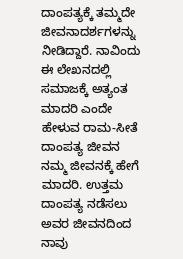ದಾಂಪತ್ಯಕ್ಕೆ ತಮ್ಮದೇ ಜೀವನಾದರ್ಶಗಳನ್ನು ನೀಡಿದ್ದಾರೆ. ನಾವಿಂದು ಈ ಲೇಖನದಲ್ಲಿ ಸಮಾಜಕ್ಕೆ ಅತ್ಯಂತ ಮಾದರಿ ಎಂದೇ ಹೇಳುವ ರಾಮ-ಸೀತೆ ದಾಂಪತ್ಯ ಜೀವನ ನಮ್ಮ ಜೀವನಕ್ಕೆ ಹೇಗೆ ಮಾದರಿ. ಉತ್ತಮ ದಾಂಪತ್ಯ ನಡೆಸಲು ಅವರ ಜೀವನದಿಂದ ನಾವು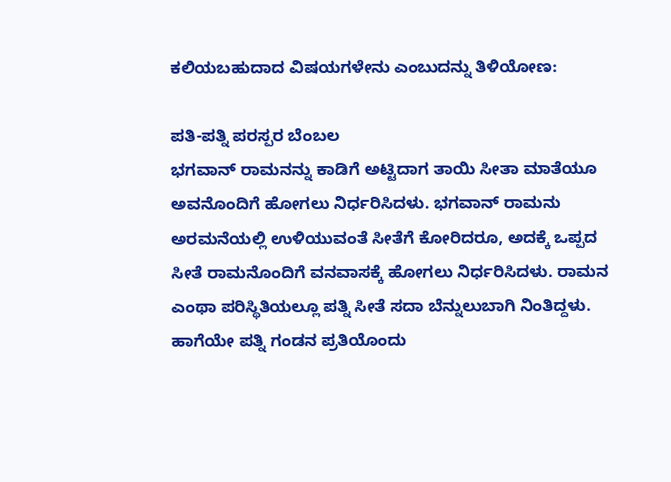ಕಲಿಯಬಹುದಾದ ವಿಷಯಗಳೇನು ಎಂಬುದನ್ನು ತಿಳಿಯೋಣ:

ಪತಿ-ಪತ್ನಿ ಪರಸ್ಪರ ಬೆಂಬಲ
ಭಗವಾನ್ ರಾಮನನ್ನು ಕಾಡಿಗೆ ಅಟ್ಟಿದಾಗ ತಾಯಿ ಸೀತಾ ಮಾತೆಯೂ ಅವನೊಂದಿಗೆ ಹೋಗಲು ನಿರ್ಧರಿಸಿದಳು. ಭಗವಾನ್ ರಾಮನು ಅರಮನೆಯಲ್ಲಿ ಉಳಿಯುವಂತೆ ಸೀತೆಗೆ ಕೋರಿದರೂ, ಅದಕ್ಕೆ ಒಪ್ಪದ ಸೀತೆ ರಾಮನೊಂದಿಗೆ ವನವಾಸಕ್ಕೆ ಹೋಗಲು ನಿರ್ಧರಿಸಿದಳು. ರಾಮನ ಎಂಥಾ ಪರಿಸ್ಥಿತಿಯಲ್ಲೂ ಪತ್ನಿ ಸೀತೆ ಸದಾ ಬೆನ್ನುಲುಬಾಗಿ ನಿಂತಿದ್ದಳು. ಹಾಗೆಯೇ ಪತ್ನಿ ಗಂಡನ ಪ್ರತಿಯೊಂದು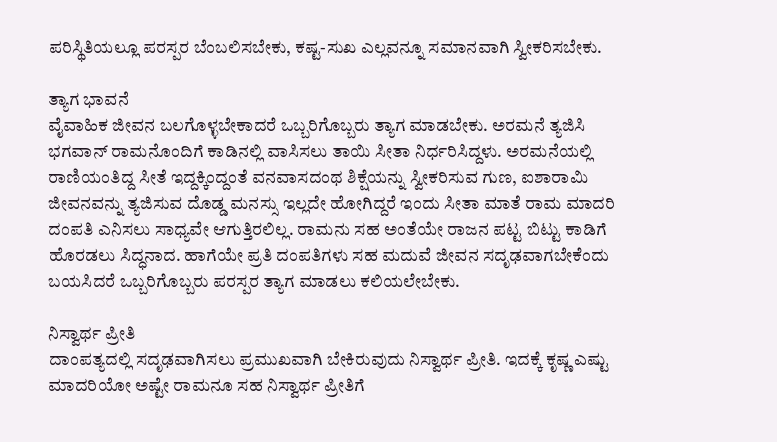ಪರಿಸ್ಥಿತಿಯಲ್ಲೂ ಪರಸ್ಪರ ಬೆಂಬಲಿಸಬೇಕು, ಕಷ್ಟ-ಸುಖ ಎಲ್ಲವನ್ನೂ ಸಮಾನವಾಗಿ ಸ್ವೀಕರಿಸಬೇಕು.

ತ್ಯಾಗ ಭಾವನೆ
ವೈವಾಹಿಕ ಜೀವನ ಬಲಗೊಳ್ಳಬೇಕಾದರೆ ಒಬ್ಬರಿಗೊಬ್ಬರು ತ್ಯಾಗ ಮಾಡಬೇಕು. ಅರಮನೆ ತ್ಯಜಿಸಿ ಭಗವಾನ್ ರಾಮನೊಂದಿಗೆ ಕಾಡಿನಲ್ಲಿ ವಾಸಿಸಲು ತಾಯಿ ಸೀತಾ ನಿರ್ಧರಿಸಿದ್ದಳು. ಅರಮನೆಯಲ್ಲಿ ರಾಣಿಯಂತಿದ್ದ ಸೀತೆ ಇದ್ದಕ್ಕಿಂದ್ದಂತೆ ವನವಾಸದಂಥ ಶಿಕ್ಷೆಯನ್ನು ಸ್ವೀಕರಿಸುವ ಗುಣ, ಐಶಾರಾಮಿ ಜೀವನವನ್ನು ತ್ಯಜಿಸುವ ದೊಡ್ಡ ಮನಸ್ಸು ಇಲ್ಲದೇ ಹೋಗಿದ್ದರೆ ಇಂದು ಸೀತಾ ಮಾತೆ ರಾಮ ಮಾದರಿ ದಂಪತಿ ಎನಿಸಲು ಸಾಧ್ಯವೇ ಆಗುತ್ತಿರಲಿಲ್ಲ. ರಾಮನು ಸಹ ಅಂತೆಯೇ ರಾಜನ ಪಟ್ಟ ಬಿಟ್ಟು ಕಾಡಿಗೆ ಹೊರಡಲು ಸಿದ್ಧನಾದ. ಹಾಗೆಯೇ ಪ್ರತಿ ದಂಪತಿಗಳು ಸಹ ಮದುವೆ ಜೀವನ ಸದೃಢವಾಗಬೇಕೆಂದು ಬಯಸಿದರೆ ಒಬ್ಬರಿಗೊಬ್ಬರು ಪರಸ್ಪರ ತ್ಯಾಗ ಮಾಡಲು ಕಲಿಯಲೇಬೇಕು.

ನಿಸ್ವಾರ್ಥ ಪ್ರೀತಿ
ದಾಂಪತ್ಯದಲ್ಲಿ ಸದೃಢವಾಗಿಸಲು ಪ್ರಮುಖವಾಗಿ ಬೇಕಿರುವುದು ನಿಸ್ವಾರ್ಥ ಪ್ರೀತಿ. ಇದಕ್ಕೆ ಕೃಷ್ಣ ಎಷ್ಟು ಮಾದರಿಯೋ ಅಷ್ಟೇ ರಾಮನೂ ಸಹ ನಿಸ್ವಾರ್ಥ ಪ್ರೀತಿಗೆ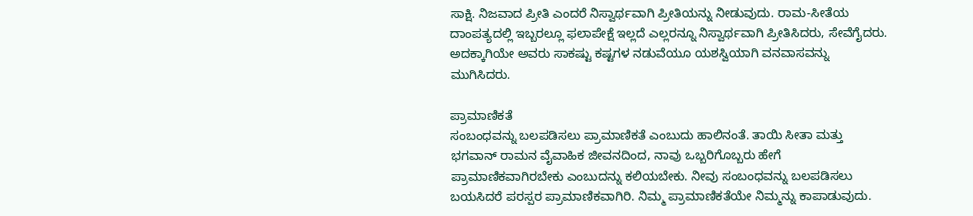ಸಾಕ್ಷಿ. ನಿಜವಾದ ಪ್ರೀತಿ ಎಂದರೆ ನಿಸ್ವಾರ್ಥವಾಗಿ ಪ್ರೀತಿಯನ್ನು ನೀಡುವುದು. ರಾಮ-ಸೀತೆಯ ದಾಂಪತ್ಯದಲ್ಲಿ ಇಬ್ಬರಲ್ಲೂ ಫಲಾಪೇಕ್ಷೆ ಇಲ್ಲದೆ ಎಲ್ಲರನ್ನೂ ನಿಸ್ವಾರ್ಥವಾಗಿ ಪ್ರೀತಿಸಿದರು, ಸೇವೆಗೈದರು. ಅದಕ್ಕಾಗಿಯೇ ಅವರು ಸಾಕಷ್ಟು ಕಷ್ಟಗಳ ನಡುವೆಯೂ ಯಶಸ್ವಿಯಾಗಿ ವನವಾಸವನ್ನು ಮುಗಿಸಿದರು.

ಪ್ರಾಮಾಣಿಕತೆ
ಸಂಬಂಧವನ್ನು ಬಲಪಡಿಸಲು ಪ್ರಾಮಾಣಿಕತೆ ಎಂಬುದು ಹಾಲಿನಂತೆ. ತಾಯಿ ಸೀತಾ ಮತ್ತು ಭಗವಾನ್ ರಾಮನ ವೈವಾಹಿಕ ಜೀವನದಿಂದ, ನಾವು ಒಬ್ಬರಿಗೊಬ್ಬರು ಹೇಗೆ ಪ್ರಾಮಾಣಿಕವಾಗಿರಬೇಕು ಎಂಬುದನ್ನು ಕಲಿಯಬೇಕು. ನೀವು ಸಂಬಂಧವನ್ನು ಬಲಪಡಿಸಲು ಬಯಸಿದರೆ ಪರಸ್ಪರ ಪ್ರಾಮಾಣಿಕವಾಗಿರಿ. ನಿಮ್ಮ ಪ್ರಾಮಾಣಿಕತೆಯೇ ನಿಮ್ಮನ್ನು ಕಾಪಾಡುವುದು.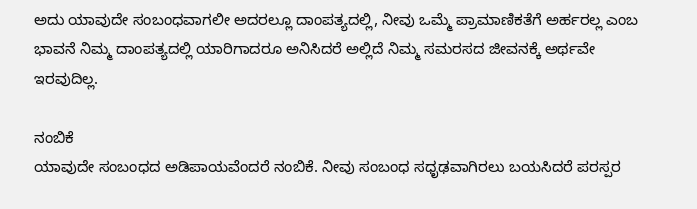ಅದು ಯಾವುದೇ ಸಂಬಂಧವಾಗಲೀ ಅದರಲ್ಲೂ ದಾಂಪತ್ಯದಲ್ಲಿ, ನೀವು ಒಮ್ಮೆ ಪ್ರಾಮಾಣಿಕತೆಗೆ ಅರ್ಹರಲ್ಲ ಎಂಬ ಭಾವನೆ ನಿಮ್ಮ ದಾಂಪತ್ಯದಲ್ಲಿ ಯಾರಿಗಾದರೂ ಅನಿಸಿದರೆ ಅಲ್ಲಿದೆ ನಿಮ್ಮ ಸಮರಸದ ಜೀವನಕ್ಕೆ ಅರ್ಥವೇ ಇರವುದಿಲ್ಲ.

ನಂಬಿಕೆ
ಯಾವುದೇ ಸಂಬಂಧದ ಅಡಿಪಾಯವೆಂದರೆ ನಂಬಿಕೆ. ನೀವು ಸಂಬಂಧ ಸಧೃಢವಾಗಿರಲು ಬಯಸಿದರೆ ಪರಸ್ಪರ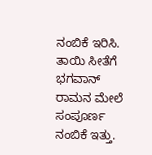ನಂಬಿಕೆ ಇರಿಸಿ. ತಾಯಿ ಸೀತೆಗೆ ಭಗವಾನ್ ರಾಮನ ಮೇಲೆ ಸಂಪೂರ್ಣ ನಂಬಿಕೆ ಇತ್ತು.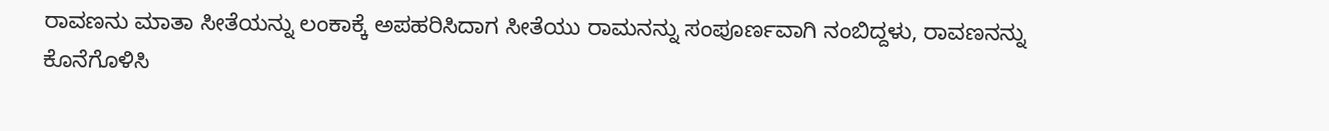ರಾವಣನು ಮಾತಾ ಸೀತೆಯನ್ನು ಲಂಕಾಕ್ಕೆ ಅಪಹರಿಸಿದಾಗ ಸೀತೆಯು ರಾಮನನ್ನು ಸಂಪೂರ್ಣವಾಗಿ ನಂಬಿದ್ದಳು, ರಾವಣನನ್ನು ಕೊನೆಗೊಳಿಸಿ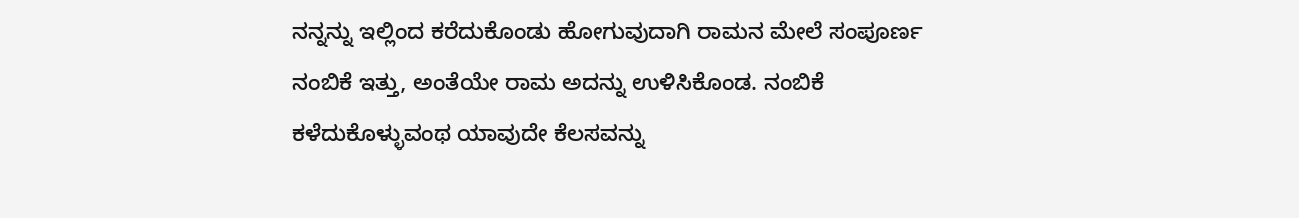ನನ್ನನ್ನು ಇಲ್ಲಿಂದ ಕರೆದುಕೊಂಡು ಹೋಗುವುದಾಗಿ ರಾಮನ ಮೇಲೆ ಸಂಪೂರ್ಣ ನಂಬಿಕೆ ಇತ್ತು, ಅಂತೆಯೇ ರಾಮ ಅದನ್ನು ಉಳಿಸಿಕೊಂಡ. ನಂಬಿಕೆ ಕಳೆದುಕೊಳ್ಳುವಂಥ ಯಾವುದೇ ಕೆಲಸವನ್ನು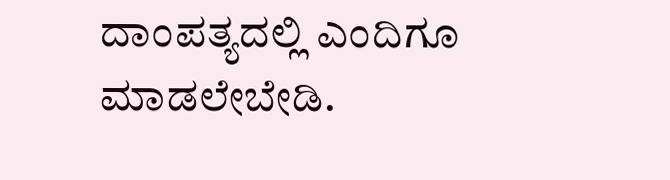ದಾಂಪತ್ಯದಲ್ಲಿ ಎಂದಿಗೂ ಮಾಡಲೇಬೇಡಿ.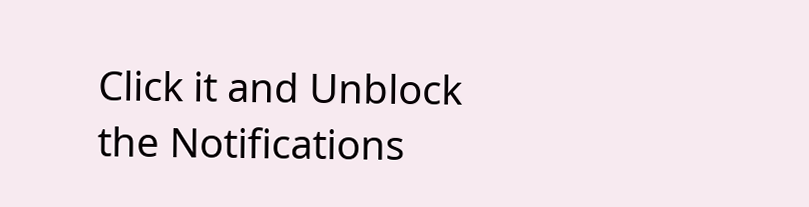Click it and Unblock the Notifications